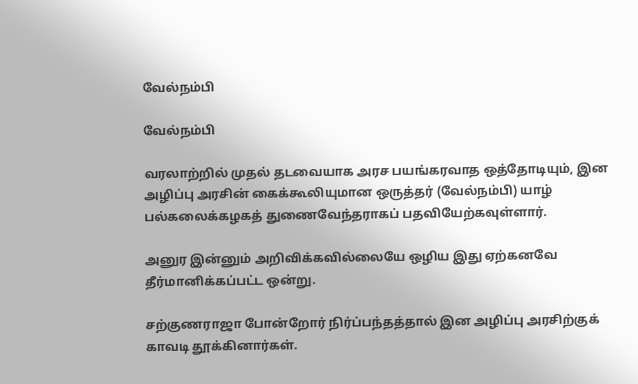வேல்நம்பி

வேல்நம்பி

வரலாற்றில் முதல் தடவையாக அரச பயங்கரவாத ஒத்தோடியும், இன அழிப்பு அரசின் கைக்கூலியுமான ஒருத்தர் (வேல்நம்பி) யாழ் பல்கலைக்கழகத் துணைவேந்தராகப் பதவியேற்கவுள்ளார்.

அனுர இன்னும் அறிவிக்கவில்லையே ஒழிய இது ஏற்கனவே தீர்மானிக்கப்பட்ட ஒன்று.

சற்குணராஜா போன்றோர் நிர்ப்பந்தத்தால் இன அழிப்பு அரசிற்குக் காவடி தூக்கினார்கள்.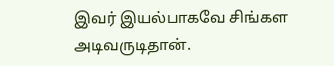இவர் இயல்பாகவே சிங்கள அடிவருடிதான்.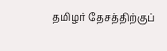தமிழர் தேசத்திற்குப்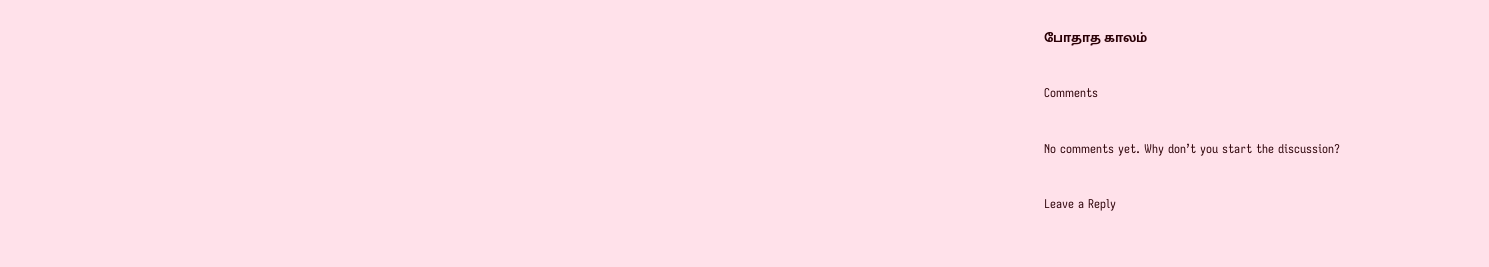போதாத காலம்

Comments

No comments yet. Why don’t you start the discussion?

Leave a Reply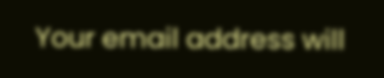Your email address will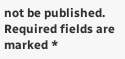not be published. Required fields are marked *